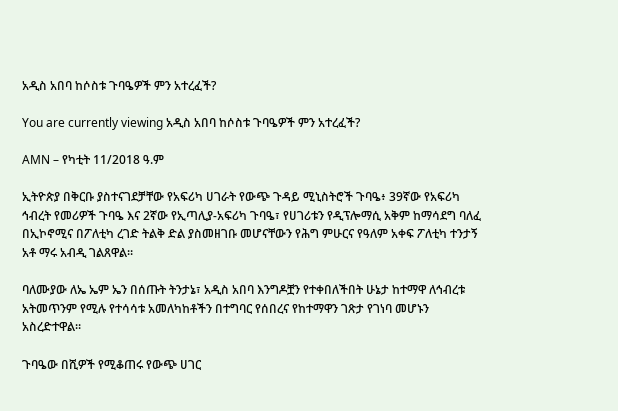አዲስ አበባ ከሶስቱ ጉባዔዎች ምን አተረፈች?

You are currently viewing አዲስ አበባ ከሶስቱ ጉባዔዎች ምን አተረፈች?

AMN – የካቲት 11/2018 ዓ.ም

ኢትዮጵያ በቅርቡ ያስተናገደቻቸው የአፍሪካ ሀገራት የውጭ ጉዳይ ሚኒስትሮች ጉባዔ፥ 39ኛው የአፍሪካ ኅብረት የመሪዎች ጉባዔ እና 2ኛው የኢጣሊያ-አፍሪካ ጉባዔ፣ የሀገሪቱን የዲፕሎማሲ አቅም ከማሳደግ ባለፈ በኢኮኖሚና በፖለቲካ ረገድ ትልቅ ድል ያስመዘገቡ መሆናቸውን የሕግ ምሁርና የዓለም አቀፍ ፖለቲካ ተንታኝ አቶ ማሩ አብዲ ገልጸዋል።

ባለሙያው ለኤ ኤም ኤን በሰጡት ትንታኔ፣ አዲስ አበባ እንግዶቿን የተቀበለችበት ሁኔታ ከተማዋ ለኅብረቱ አትመጥንም የሚሉ የተሳሳቱ አመለካከቶችን በተግባር የሰበረና የከተማዋን ገጽታ የገነባ መሆኑን አስረድተዋል።

ጉባዔው በሺዎች የሚቆጠሩ የውጭ ሀገር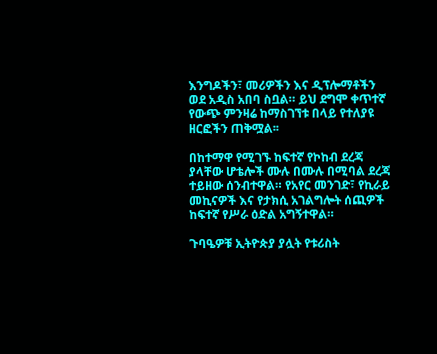እንግዶችን፣ መሪዎችን እና ዲፕሎማቶችን ወደ አዲስ አበባ ስቧል። ይህ ደግሞ ቀጥተኛ የውጭ ምንዛሬ ከማስገኘቱ በላይ የተለያዩ ዘርፎችን ጠቅሟል፡፡

በከተማዋ የሚገኙ ከፍተኛ የኮከብ ደረጃ ያላቸው ሆቴሎች ሙሉ በሙሉ በሚባል ደረጃ ተይዘው ሰንብተዋል። የአየር መንገድ፣ የኪራይ መኪናዎች እና የታክሲ አገልግሎት ሰጪዎች ከፍተኛ የሥራ ዕድል አግኝተዋል።

ጉባዔዎቹ ኢትዮጵያ ያሏት የቱሪስት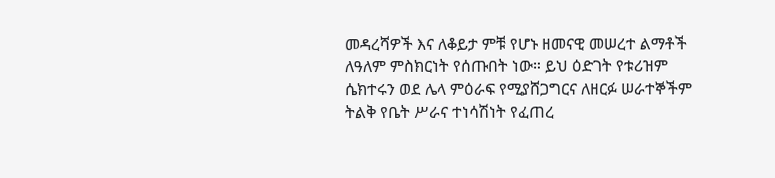መዳረሻዎች እና ለቆይታ ምቹ የሆኑ ዘመናዊ መሠረተ ልማቶች ለዓለም ምስክርነት የሰጡበት ነው። ይህ ዕድገት የቱሪዝም ሴክተሩን ወደ ሌላ ምዕራፍ የሚያሸጋግርና ለዘርፉ ሠራተኞችም ትልቅ የቤት ሥራና ተነሳሽነት የፈጠረ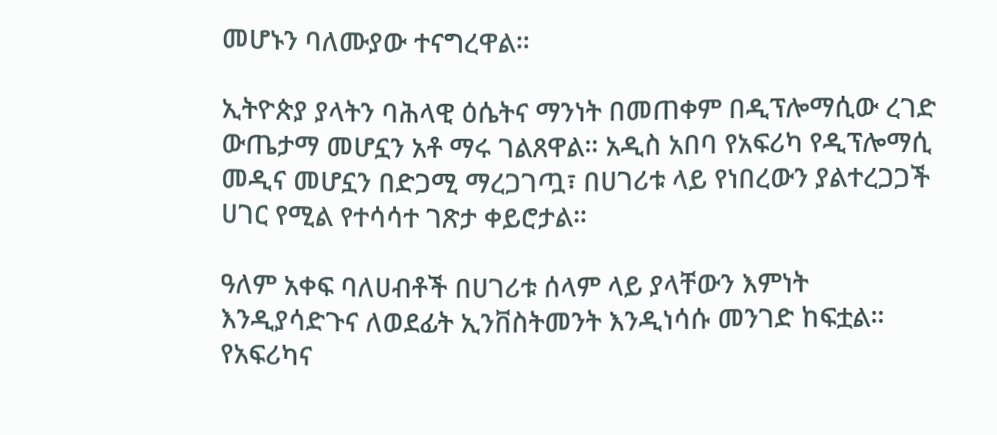መሆኑን ባለሙያው ተናግረዋል።

ኢትዮጵያ ያላትን ባሕላዊ ዕሴትና ማንነት በመጠቀም በዲፕሎማሲው ረገድ ውጤታማ መሆኗን አቶ ማሩ ገልጸዋል። አዲስ አበባ የአፍሪካ የዲፕሎማሲ መዲና መሆኗን በድጋሚ ማረጋገጧ፣ በሀገሪቱ ላይ የነበረውን ያልተረጋጋች ሀገር የሚል የተሳሳተ ገጽታ ቀይሮታል።

ዓለም አቀፍ ባለሀብቶች በሀገሪቱ ሰላም ላይ ያላቸውን እምነት እንዲያሳድጉና ለወደፊት ኢንቨስትመንት እንዲነሳሱ መንገድ ከፍቷል።
የአፍሪካና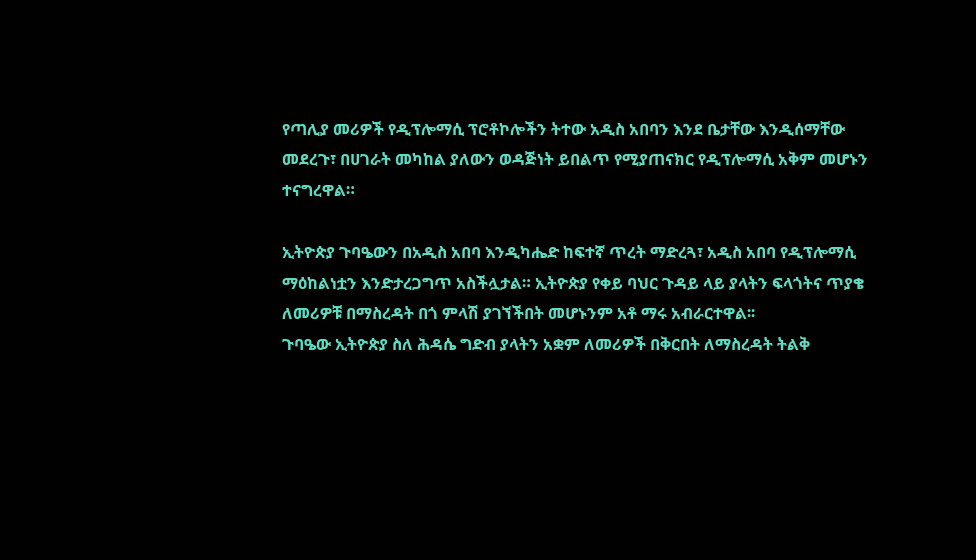የጣሊያ መሪዎች የዲፕሎማሲ ፕሮቶኮሎችን ትተው አዲስ አበባን እንደ ቤታቸው እንዲሰማቸው መደረጉ፣ በሀገራት መካከል ያለውን ወዳጅነት ይበልጥ የሚያጠናክር የዲፕሎማሲ አቅም መሆኑን ተናግረዋል።

ኢትዮጵያ ጉባዔውን በአዲስ አበባ እንዲካሔድ ከፍተኛ ጥረት ማድረጓ፣ አዲስ አበባ የዲፕሎማሲ ማዕከልነቷን እንድታረጋግጥ አስችሏታል። ኢትዮጵያ የቀይ ባህር ጉዳይ ላይ ያላትን ፍላጎትና ጥያቄ ለመሪዎቹ በማስረዳት በጎ ምላሽ ያገኘችበት መሆኑንም አቶ ማሩ አብራርተዋል፡፡
ጉባዔው ኢትዮጵያ ስለ ሕዳሴ ግድብ ያላትን አቋም ለመሪዎች በቅርበት ለማስረዳት ትልቅ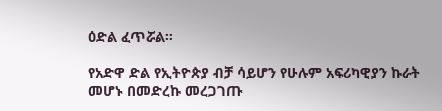ዕድል ፈጥሯል።

የአድዋ ድል የኢትዮጵያ ብቻ ሳይሆን የሁሉም አፍሪካዊያን ኩራት መሆኑ በመድረኩ መረጋገጡ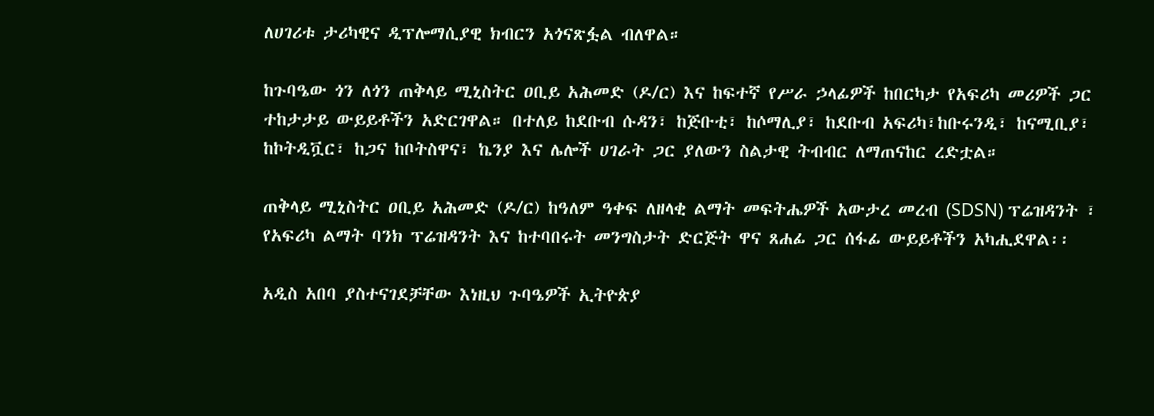ለሀገሪቱ ታሪካዊና ዲፕሎማሲያዊ ክብርን አጎናጽፏል ብለዋል።

ከጉባዔው ጎን ለጎን ጠቅላይ ሚኒስትር ዐቢይ አሕመድ (ዶ/ር) እና ከፍተኛ የሥራ ኃላፊዎች ከበርካታ የአፍሪካ መሪዎች ጋር ተከታታይ ውይይቶችን አድርገዋል። በተለይ ከደቡብ ሱዳን፣ ከጅቡቲ፣ ከሶማሊያ፣ ከደቡብ አፍሪካ፣ከቡሩንዲ፣ ከናሚቢያ፣ ከኮትዲቯር፣ ከጋና ከቦትስዋና፣ ኬንያ እና ሌሎች ሀገራት ጋር ያለውን ስልታዊ ትብብር ለማጠናከር ረድቷል።

ጠቅላይ ሚኒስትር ዐቢይ አሕመድ (ዶ/ር) ከዓለም ዓቀፍ ለዘላቂ ልማት መፍትሔዎች አውታረ መረብ (SDSN) ፕሬዝዳንት ፣ የአፍሪካ ልማት ባንክ ፕሬዝዳንት እና ከተባበሩት መንግስታት ድርጅት ዋና ጸሐፊ ጋር ሰፋፊ ውይይቶችን አካሒደዋል፡፡

አዲስ አበባ ያስተናገደቻቸው እነዚህ ጉባዔዎች ኢትዮጵያ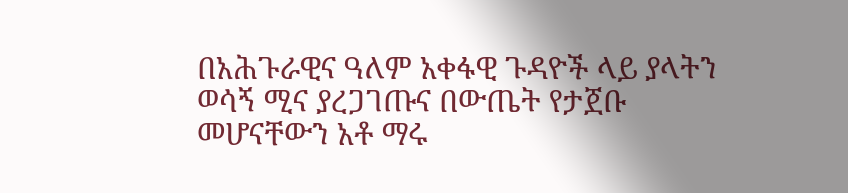በአሕጉራዊና ዓለም አቀፋዊ ጉዳዮች ላይ ያላትን ወሳኝ ሚና ያረጋገጡና በውጤት የታጀቡ መሆናቸውን አቶ ማሩ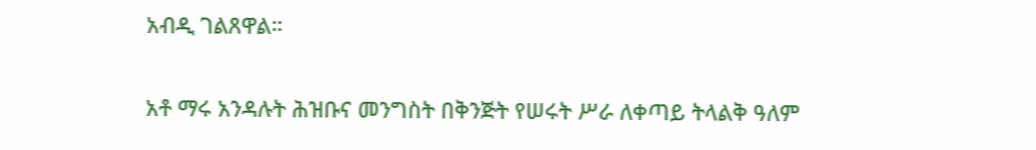አብዲ ገልጸዋል።

አቶ ማሩ አንዳሉት ሕዝቡና መንግስት በቅንጅት የሠሩት ሥራ ለቀጣይ ትላልቅ ዓለም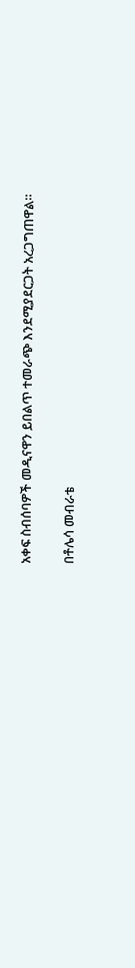አቀፍ ስብሰባዎች መዲናዋን ይበልጥ ተመራጭ እንደሚያደርጋት አረጋግጠዋል።

በቶሌሳ መብራቴ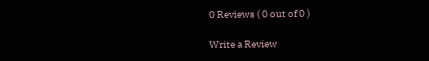0 Reviews ( 0 out of 0 )

Write a Review